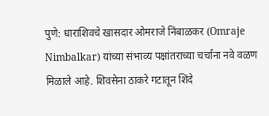पुणे: धाराशिवचे खासदार ओमराजे निंबाळकर (Omraje Nimbalkar) यांच्या संभाव्य पक्षांतराच्या चर्चांना नवे वळण मिळाले आहे. शिवसेना ठाकरे गटातून शिंदे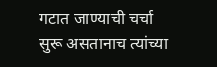गटात जाण्याची चर्चा सुरू असतानाच त्यांच्या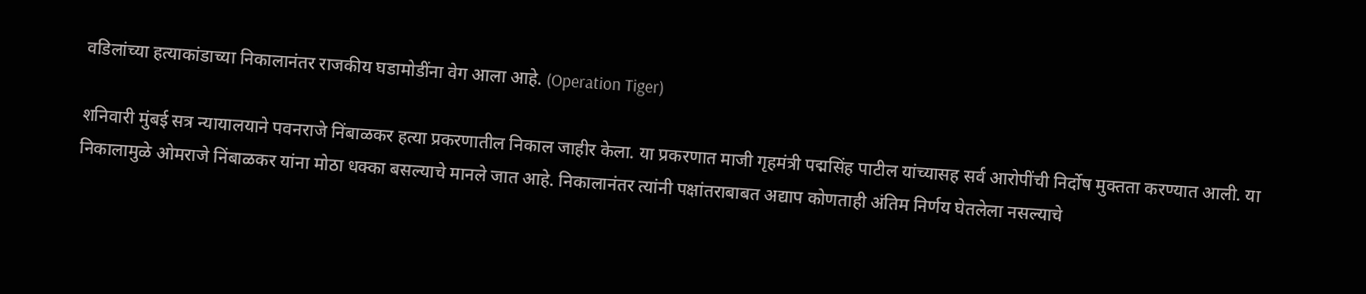वडिलांच्या हत्याकांडाच्या निकालानंतर राजकीय घडामोडींना वेग आला आहे. (Operation Tiger)

शनिवारी मुंबई सत्र न्यायालयाने पवनराजे निंबाळकर हत्या प्रकरणातील निकाल जाहीर केला. या प्रकरणात माजी गृहमंत्री पद्मसिंह पाटील यांच्यासह सर्व आरोपींची निर्दोष मुक्तता करण्यात आली. या निकालामुळे ओमराजे निंबाळकर यांना मोठा धक्का बसल्याचे मानले जात आहे. निकालानंतर त्यांनी पक्षांतराबाबत अद्याप कोणताही अंतिम निर्णय घेतलेला नसल्याचे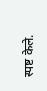स्पष्ट केले.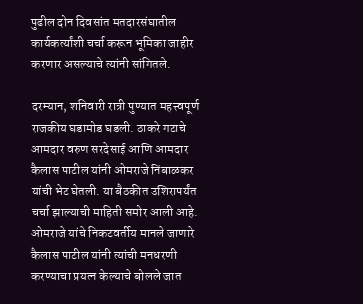पुढील दोन दिवसांत मतदारसंघातील कार्यकर्त्यांशी चर्चा करून भूमिका जाहीर करणार असल्याचे त्यांनी सांगितले.

दरम्यान, शनिवारी रात्री पुण्यात महत्त्वपूर्ण राजकीय घडामोड घडली. ठाकरे गटाचे आमदार वरुण सरदेसाई आणि आमदार कैलास पाटील यांनी ओमराजे निंबाळकर यांची भेट घेतली. या बैठकीत उशिरापर्यंत चर्चा झाल्याची माहिती समोर आली आहे. ओमराजे यांचे निकटवर्तीय मानले जाणारे कैलास पाटील यांनी त्यांची मनधरणी करण्याचा प्रयत्न केल्याचे बोलले जात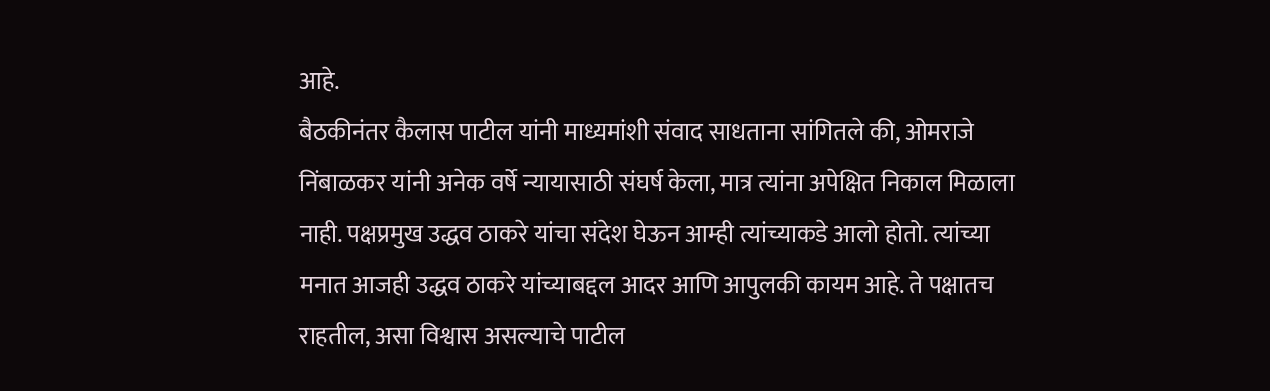आहे.
बैठकीनंतर कैलास पाटील यांनी माध्यमांशी संवाद साधताना सांगितले की, ओमराजे निंबाळकर यांनी अनेक वर्षे न्यायासाठी संघर्ष केला, मात्र त्यांना अपेक्षित निकाल मिळाला नाही. पक्षप्रमुख उद्धव ठाकरे यांचा संदेश घेऊन आम्ही त्यांच्याकडे आलो होतो. त्यांच्या मनात आजही उद्धव ठाकरे यांच्याबद्दल आदर आणि आपुलकी कायम आहे. ते पक्षातच राहतील, असा विश्वास असल्याचे पाटील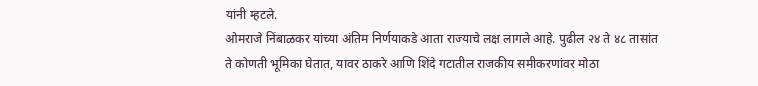यांनी म्हटले.
ओमराजे निंबाळकर यांच्या अंतिम निर्णयाकडे आता राज्याचे लक्ष लागले आहे. पुढील २४ ते ४८ तासांत ते कोणती भूमिका घेतात, यावर ठाकरे आणि शिंदे गटातील राजकीय समीकरणांवर मोठा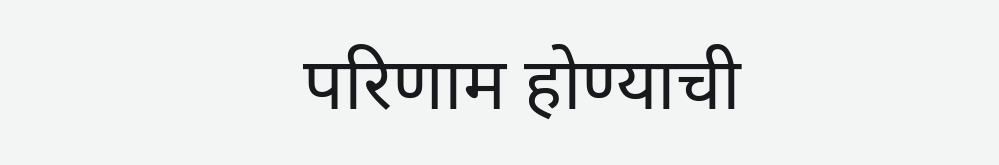परिणाम होण्याची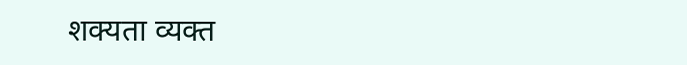शक्यता व्यक्त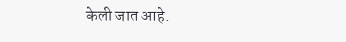केली जात आहे.